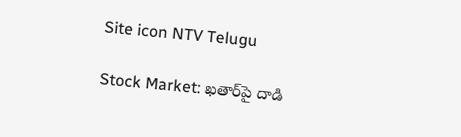Site icon NTV Telugu

Stock Market: ఖతార్‌పై దాడి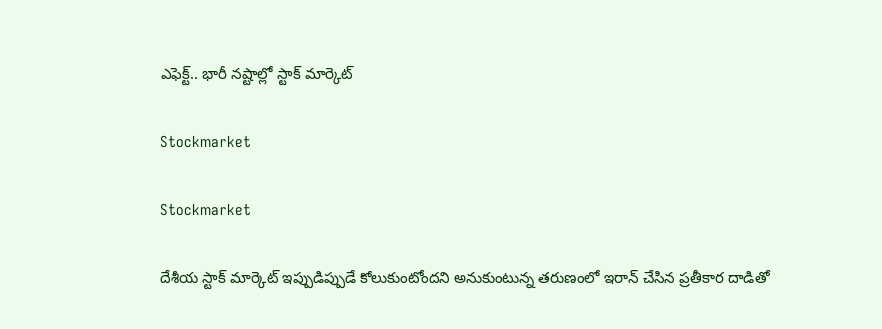ఎఫెక్ట్.. భారీ నష్టాల్లో స్టాక్ మార్కెట్

Stockmarket

Stockmarket

దేశీయ స్టాక్ మార్కెట్ ఇప్పుడిప్పుడే కోలుకుంటోందని అనుకుంటున్న తరుణంలో ఇరాన్ చేసిన ప్రతీకార దాడితో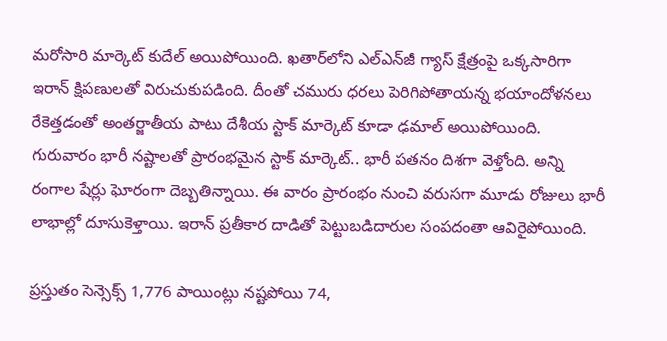మరోసారి మార్కెట్ కుదేల్ అయిపోయింది. ఖతార్‌లోని ఎల్‌ఎన్‌జీ గ్యాస్ క్షేత్రంపై ఒక్కసారిగా ఇరాన్ క్షిపణులతో విరుచుకుపడింది. దీంతో చమురు ధరలు పెరిగిపోతాయన్న భయాందోళనలు రేకెత్తడంతో అంతర్జాతీయ పాటు దేశీయ స్టాక్ మార్కెట్ కూడా ఢమాల్ అయిపోయింది. గురువారం భారీ నష్టాలతో ప్రారంభమైన స్టాక్ మార్కెట్.. భారీ పతనం దిశగా వెళ్తోంది. అన్ని రంగాల షేర్లు ఘోరంగా దెబ్బతిన్నాయి. ఈ వారం ప్రారంభం నుంచి వరుసగా మూడు రోజులు భారీ లాభాల్లో దూసుకెళ్తాయి. ఇరాన్ ప్రతీకార దాడితో పెట్టుబడిదారుల సంపదంతా ఆవిరైపోయింది.

ప్రస్తుతం సెన్సెక్స్ 1,776 పాయింట్లు నష్టపోయి 74,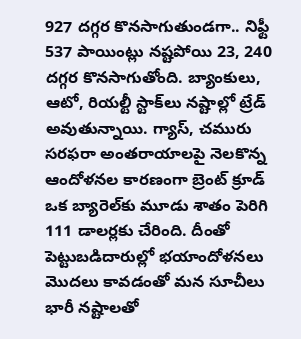927 దగ్గర కొనసాగుతుండగా.. నిఫ్టీ 537 పాయింట్లు నష్టపోయి 23, 240 దగ్గర కొనసాగుతోంది. బ్యాంకులు, ఆటో, రియల్టీ స్టాక్‌లు నష్టాల్లో ట్రేడ్ అవుతున్నాయి. గ్యాస్, చమురు సరఫరా అంతరాయాలపై నెలకొన్న ఆందోళనల కారణంగా బ్రెంట్ క్రూడ్ ఒక బ్యారెల్‌కు మూడు శాతం పెరిగి 111 డాలర్లకు చేరింది. దీంతో పెట్టుబడిదారుల్లో భయాందోళనలు మొదలు కావడంతో మన సూచీలు భారీ నష్టాలతో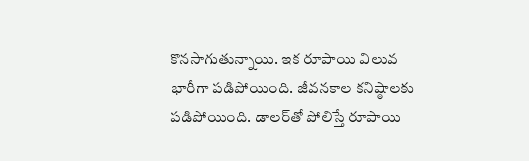కొనసాగుతున్నాయి. ఇక రూపాయి విలువ భారీగా పడిపోయింది. జీవనకాల కనిష్ఠాలకు పడిపోయింది. డాలర్‌తో పోలిస్తే రూపాయి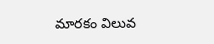మారకం విలువ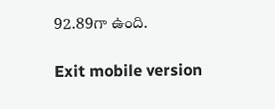92.89గా ఉంది.

Exit mobile version